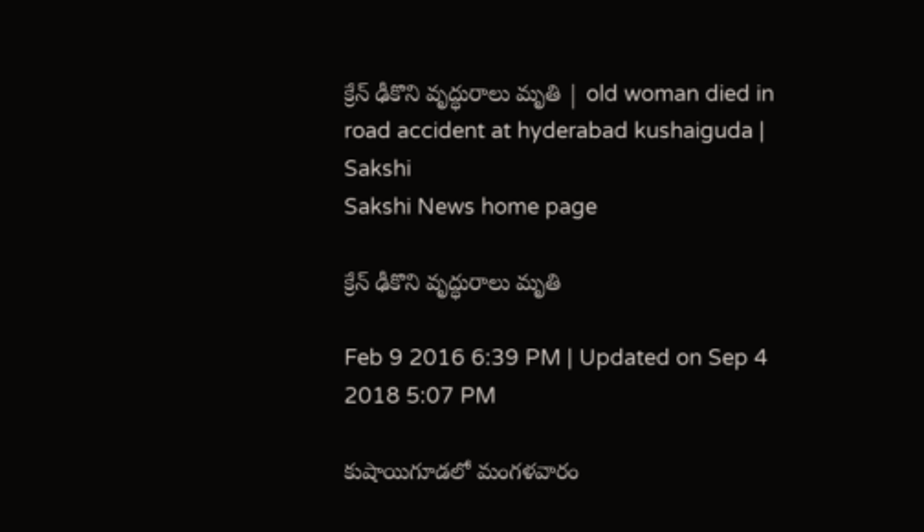క్రేన్ ఢీకొని వృద్ధురాలు మృతి | old woman died in road accident at hyderabad kushaiguda | Sakshi
Sakshi News home page

క్రేన్ ఢీకొని వృద్ధురాలు మృతి

Feb 9 2016 6:39 PM | Updated on Sep 4 2018 5:07 PM

కుషాయిగూడలో మంగళవారం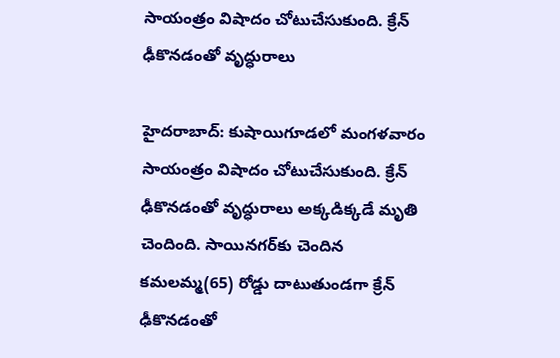సాయంత్రం విషాదం చోటుచేసుకుంది. క్రేన్ ఢీకొనడంతో వృద్ధురాలు

హైదరాబాద్: కుషాయిగూడలో మంగళవారం సాయంత్రం విషాదం చోటుచేసుకుంది. క్రేన్ ఢీకొనడంతో వృద్ధురాలు అక్కడిక్కడే మృతి చెందింది. సాయినగర్‌కు చెందిన కమలమ్మ(65) రోడ్డు దాటుతుండగా క్రేన్ ఢీకొనడంతో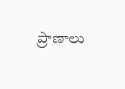ప్రాణాలు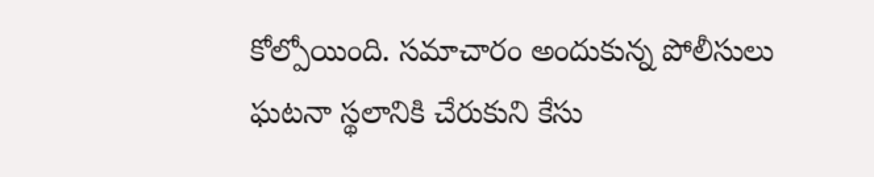కోల్పోయింది. సమాచారం అందుకున్న పోలీసులు ఘటనా స్థలానికి చేరుకుని కేసు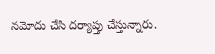నమోదు చేసి దర్యాప్తు చేస్తున్నారు.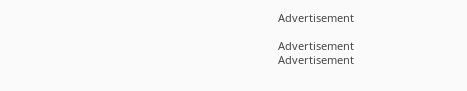Advertisement

Advertisement
Advertisement